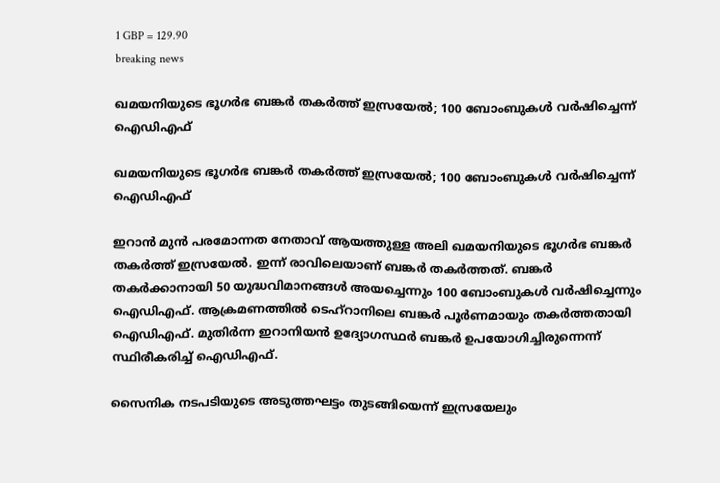1 GBP = 129.90
breaking news

ഖമയനിയുടെ ഭൂഗർഭ ബങ്കർ തകർത്ത് ഇസ്രയേൽ; 100 ബോംബുകൾ വർഷിച്ചെന്ന് ഐ‍ഡിഎഫ്

ഖമയനിയുടെ ഭൂഗർഭ ബങ്കർ തകർത്ത് ഇസ്രയേൽ; 100 ബോംബുകൾ വർഷിച്ചെന്ന് ഐ‍ഡിഎഫ്

ഇറാൻ മുൻ പരമോന്നത നേതാവ് ആയത്തുള്ള അലി ഖമയനിയുടെ ഭൂഗർഭ ബങ്കർ തകർത്ത് ഇസ്രയേൽ. ഇന്ന് രാവിലെയാണ് ബങ്കർ തകർത്തത്. ബങ്കർ തകർക്കാനായി 50 യുദ്ധവിമാനങ്ങൾ അയച്ചെന്നും 100 ബോംബുകൾ വർഷിച്ചെന്നും ഐ‍ഡിഎഫ്. ആക്രമണത്തിൽ ടെഹ്റാനിലെ ബങ്കർ പൂർണമായും തകർത്തതായി ഐഡിഎഫ്. മുതിർന്ന ഇറാനിയൻ ഉദ്യോഗസ്ഥർ ബങ്കർ ഉപയോഗിച്ചിരുന്നെന്ന് സ്ഥിരീകരിച്ച് ഐഡിഎഫ്.

സൈനിക നടപടിയുടെ അടുത്തഘട്ടം തുടങ്ങിയെന്ന് ഇസ്രയേലും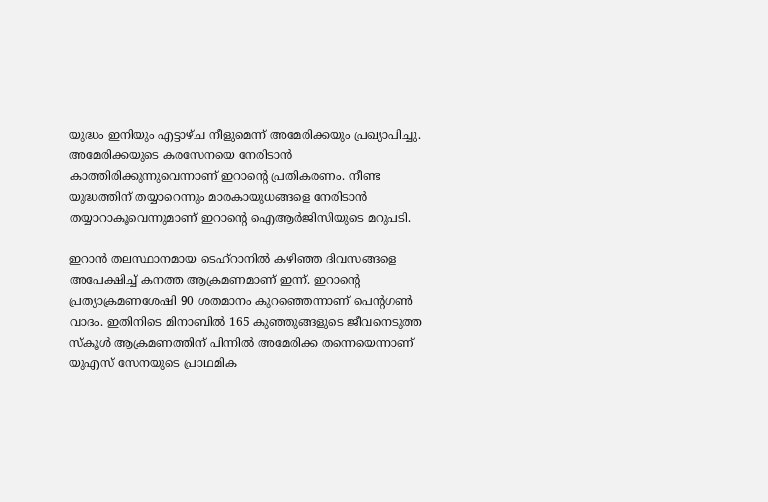യുദ്ധം ഇനിയും എട്ടാഴ്ച നീളുമെന്ന് അമേരിക്കയും പ്രഖ്യാപിച്ചു. അമേരിക്കയുടെ കരസേനയെ നേരിടാൻ കാത്തിരിക്കുന്നുവെന്നാണ് ഇറാന്റെ പ്രതികരണം. നീണ്ട യുദ്ധത്തിന് തയ്യാറെന്നും മാരകായുധങ്ങളെ നേരിടാൻ തയ്യാറാകൂവെന്നുമാണ് ഇറാന്റെ ഐആർജിസിയുടെ മറുപടി.

ഇറാൻ തലസ്ഥാനമായ ടെഹ്റാനിൽ കഴിഞ്ഞ ദിവസങ്ങളെ അപേക്ഷിച്ച് കനത്ത ആക്രമണമാണ് ഇന്ന്. ഇറാന്റെ പ്രത്യാക്രമണശേഷി 90 ശതമാനം കുറഞ്ഞെന്നാണ് പെന്റഗൺ വാദം. ഇതിനിടെ മിനാബിൽ 165 കുഞ്ഞുങ്ങളുടെ ജീവനെടുത്ത സ്കൂൾ ആക്രമണത്തിന് പിന്നിൽ അമേരിക്ക തന്നെയെന്നാണ് യുഎസ് സേനയുടെ പ്രാഥമിക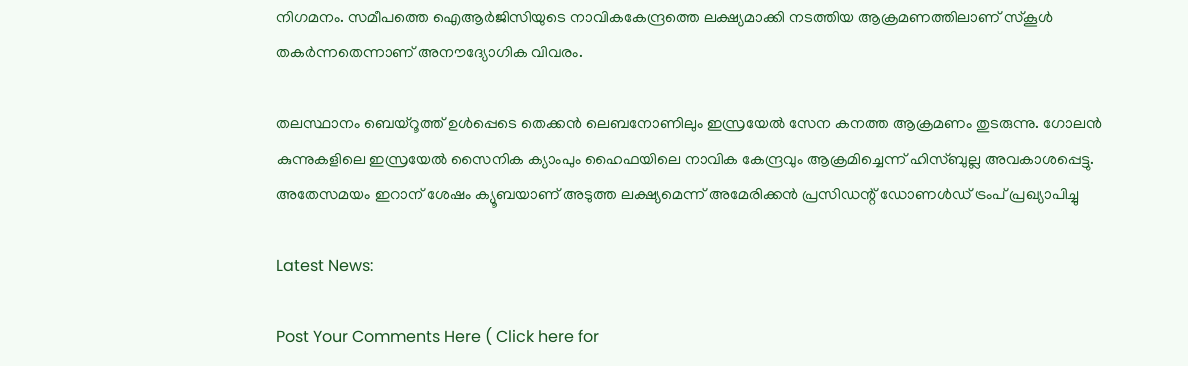നിഗമനം. സമീപത്തെ ഐആർജിസി‌യുടെ നാവികകേന്ദ്രത്തെ ലക്ഷ്യമാക്കി നടത്തിയ ആക്രമണത്തിലാണ് സ്കൂൾ തകർന്നതെന്നാണ് അനൗദ്യോഗിക വിവരം.

തലസ്ഥാനം ബെയ്റൂത്ത് ഉൾപ്പെടെ തെക്കൻ ലെബനോണിലും ഇസ്രയേൽ സേന കനത്ത ആക്രമണം തുടരുന്നു. ഗോലൻ കുന്നുകളിലെ ഇസ്രയേൽ സൈനിക ക്യാംപും ഹൈഫയിലെ നാവിക കേന്ദ്രവും ആക്രമിച്ചെന്ന് ഹിസ്ബുല്ല അവകാശപ്പെട്ടു. അതേസമയം ഇറാന് ശേഷം ക്യൂബയാണ് അടുത്ത ലക്ഷ്യമെന്ന് അമേരിക്കൻ പ്രസിഡന്റ് ഡോണൾഡ് ട്രംപ് പ്രഖ്യാപിച്ചു

Latest News:

Post Your Comments Here ( Click here for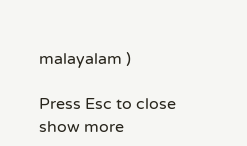malayalam )

Press Esc to close
show more